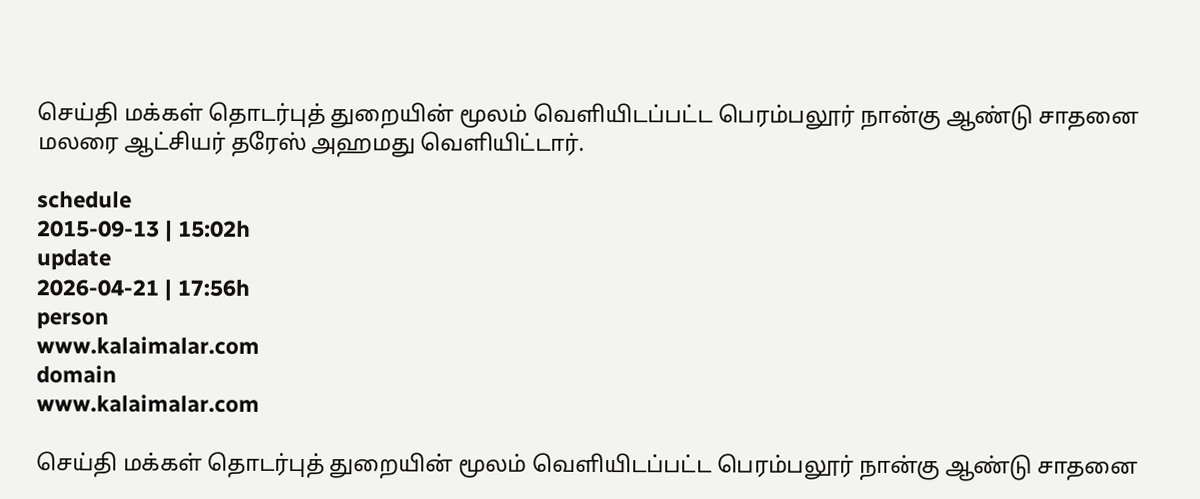செய்தி மக்கள் தொடர்புத் துறையின் மூலம் வெளியிடப்பட்ட பெரம்பலூர் நான்கு ஆண்டு சாதனை மலரை ஆட்சியர் தரேஸ் அஹமது வெளியிட்டார்.

schedule
2015-09-13 | 15:02h
update
2026-04-21 | 17:56h
person
www.kalaimalar.com
domain
www.kalaimalar.com

செய்தி மக்கள் தொடர்புத் துறையின் மூலம் வெளியிடப்பட்ட பெரம்பலூர் நான்கு ஆண்டு சாதனை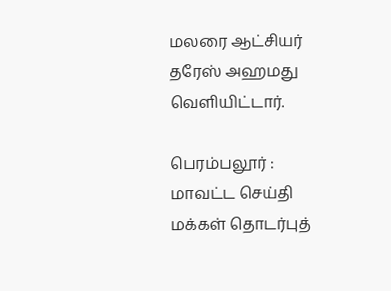மலரை ஆட்சியர் தரேஸ் அஹமது வெளியிட்டார்.

பெரம்பலூர் : மாவட்ட செய்தி மக்கள் தொடர்புத்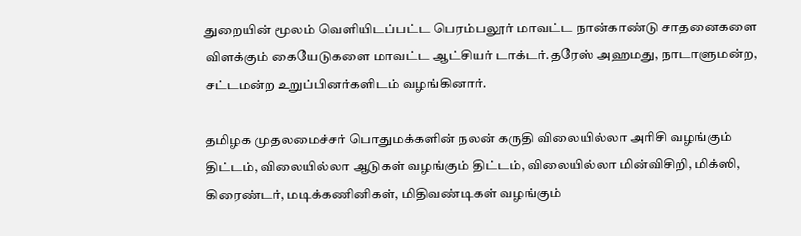துறையின் மூலம் வெளியிடப்பட்ட பெரம்பலூர் மாவட்ட நான்காண்டு சாதனைகளை விளக்கும் கையேடுகளை மாவட்ட ஆட்சியர் டாக்டர்.தரேஸ் அஹமது, நாடாளுமன்ற, சட்டமன்ற உறுப்பினர்களிடம் வழங்கினார்.

தமிழக முதலமைச்சர் பொதுமக்களின் நலன் கருதி விலையில்லா அரிசி வழங்கும் திட்டம், விலையில்லா ஆடுகள் வழங்கும் திட்டம், விலையில்லா மின்விசிறி, மிக்ஸி, கிரைண்டர், மடிக்கணினிகள், மிதிவண்டிகள் வழங்கும்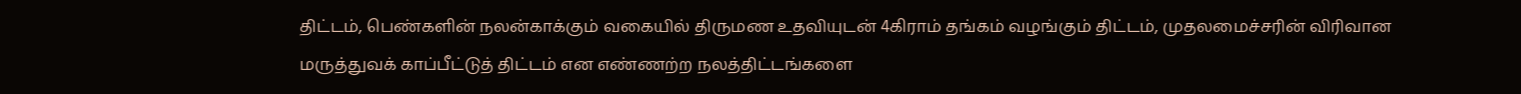திட்டம், பெண்களின் நலன்காக்கும் வகையில் திருமண உதவியுடன் 4கிராம் தங்கம் வழங்கும் திட்டம், முதலமைச்சரின் விரிவான மருத்துவக் காப்பீட்டுத் திட்டம் என எண்ணற்ற நலத்திட்டங்களை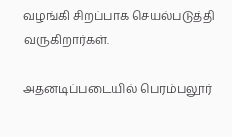வழங்கி சிறப்பாக செயல்படுத்தி வருகிறார்கள்.

அதனடிப்படையில் பெரம்பலூர்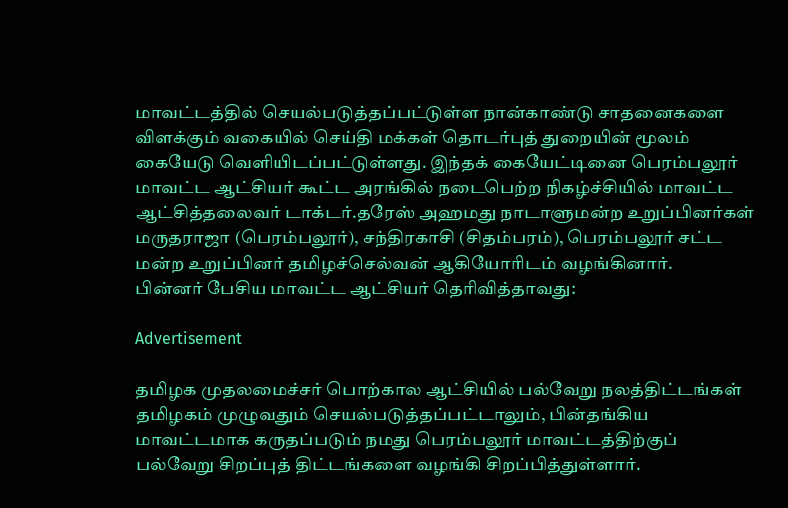மாவட்டத்தில் செயல்படுத்தப்பட்டுள்ள நான்காண்டு சாதனைகளை விளக்கும் வகையில் செய்தி மக்கள் தொடர்புத் துறையின் மூலம் கையேடு வெளியிடப்பட்டுள்ளது. இந்தக் கையேட்டினை பெரம்பலூர் மாவட்ட ஆட்சியர் கூட்ட அரங்கில் நடைபெற்ற நிகழ்ச்சியில் மாவட்ட ஆட்சித்தலைவர் டாக்டர்.தரேஸ் அஹமது நாடாளுமன்ற உறுப்பினர்கள் மருதராஜா (பெரம்பலூர்), சந்திரகாசி (சிதம்பரம்), பெரம்பலூர் சட்ட மன்ற உறுப்பினர் தமிழச்செல்வன் ஆகியோரிடம் வழங்கினார்.
பின்னர் பேசிய மாவட்ட ஆட்சியர் தெரிவித்தாவது:

Advertisement

தமிழக முதலமைச்சர் பொற்கால ஆட்சியில் பல்வேறு நலத்திட்டங்கள் தமிழகம் முழுவதும் செயல்படுத்தப்பட்டாலும், பின்தங்கிய மாவட்டமாக கருதப்படும் நமது பெரம்பலூர் மாவட்டத்திற்குப் பல்வேறு சிறப்புத் திட்டங்களை வழங்கி சிறப்பித்துள்ளார்.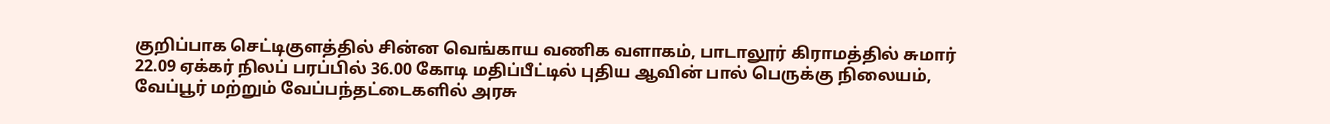குறிப்பாக செட்டிகுளத்தில் சின்ன வெங்காய வணிக வளாகம், பாடாலூர் கிராமத்தில் சுமார் 22.09 ஏக்கர் நிலப் பரப்பில் 36.00 கோடி மதிப்பீட்டில் புதிய ஆவின் பால் பெருக்கு நிலையம், வேப்பூர் மற்றும் வேப்பந்தட்டைகளில் அரசு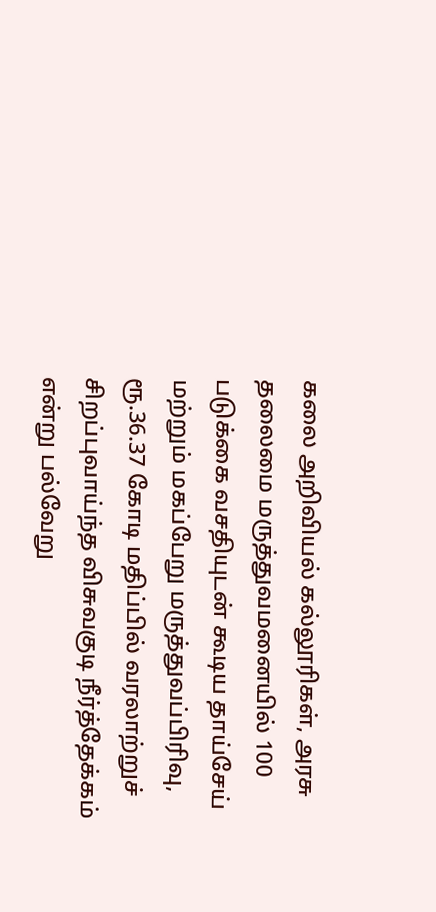கலை அறிவியல் கல்லூரிகள், அரசு தலைமை மருத்துவமனையில் 100 படுக்கை வசதியுடன் கூடிய தாய்சேய் மற்றும் மகப்பேறு மருத்துவப்பிரிவு, ரூ.36.37 கோடி மதிப்பில் வரலாற்றுச் சிறப்புவாய்ந்த விசுவகுடி நீர்த்தேக்கம் என்று பல்வேறு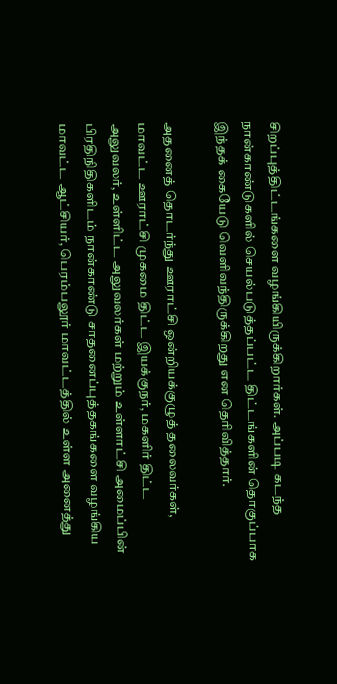சிறப்புத்திட்டங்களை வழங்கியிருக்கிறார்கள். அப்படி கடந்த நான்காண்டுகளில் செயல்படுத்தப்பட்ட திட்டங்களின் தொகுப்பாக இந்தக் கையேடு வெளிவந்திருக்கிறது என தெரிவித்தார்.

அதனைத் தொடர்ந்து ஊராட்சி ஒன்றியக்குழுத் தலைவர்கள், மாவட்ட ஊராட்சி முகமை திட்ட இயக்குநர், மகளிர் திட்ட அலுவலர், உள்ளிட்ட அலுவலர்கள் மற்றும் உள்ளாட்சி அமைப்பின் பிரதிநிதிகளிடம் நான்காண்டு சாதனைப்புத்தகங்களை வழங்கிய மாவட்ட ஆட்சியர், பெரம்பலூர் மாவட்டத்தில் உள்ள அனைத்து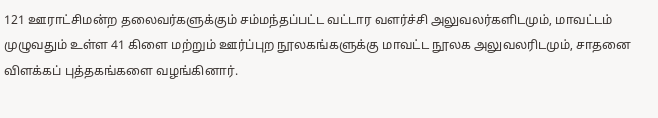121 ஊராட்சிமன்ற தலைவர்களுக்கும் சம்மந்தப்பட்ட வட்டார வளர்ச்சி அலுவலர்களிடமும், மாவட்டம் முழுவதும் உள்ள 41 கிளை மற்றும் ஊர்ப்புற நூலகங்களுக்கு மாவட்ட நூலக அலுவலரிடமும், சாதனை விளக்கப் புத்தகங்களை வழங்கினார்.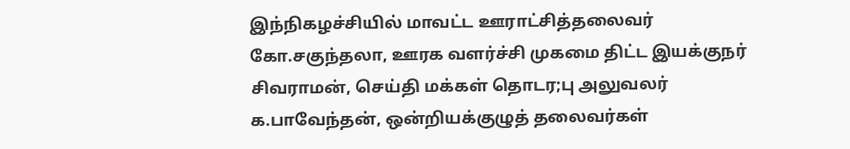இந்நிகழச்சியில் மாவட்ட ஊராட்சித்தலைவர் கோ.சகுந்தலா, ஊரக வளர்ச்சி முகமை திட்ட இயக்குநர் சிவராமன், செய்தி மக்கள் தொடர;பு அலுவலர் க.பாவேந்தன், ஒன்றியக்குழுத் தலைவர்கள்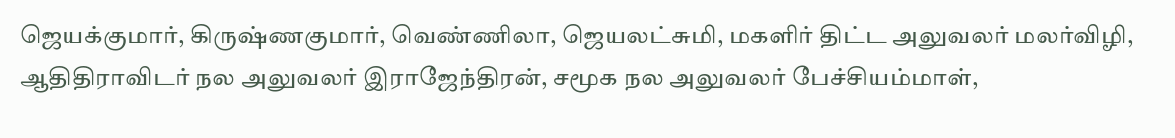ஜெயக்குமார், கிருஷ்ணகுமார், வெண்ணிலா, ஜெயலட்சுமி, மகளிர் திட்ட அலுவலர் மலர்விழி, ஆதிதிராவிடர் நல அலுவலர் இராஜேந்திரன், சமூக நல அலுவலர் பேச்சியம்மாள்,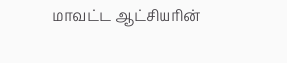மாவட்ட ஆட்சியரின்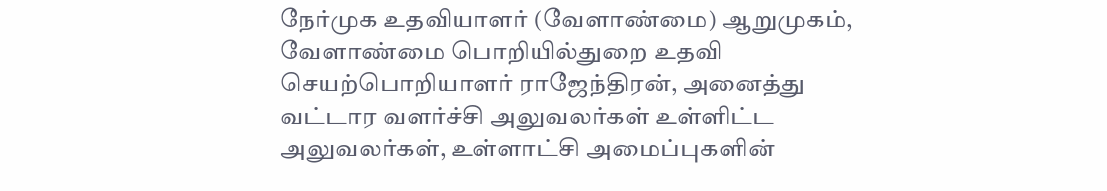நேர்முக உதவியாளர் (வேளாண்மை) ஆறுமுகம், வேளாண்மை பொறியில்துறை உதவி செயற்பொறியாளர் ராஜேந்திரன், அனைத்து வட்டார வளர்ச்சி அலுவலர்கள் உள்ளிட்ட அலுவலர்கள், உள்ளாட்சி அமைப்புகளின்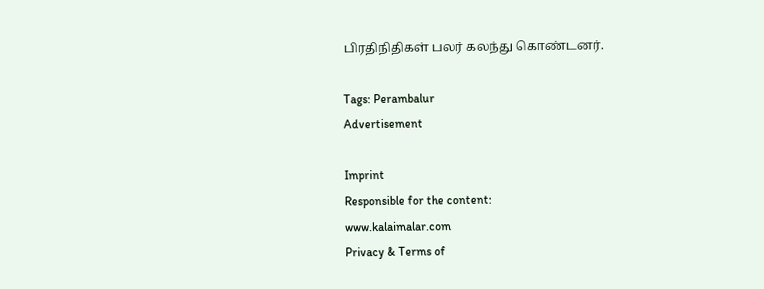பிரதிநிதிகள் பலர் கலந்து கொண்டனர்.

Tags: Perambalur
Advertisement

Imprint
Responsible for the content:
www.kalaimalar.com
Privacy & Terms of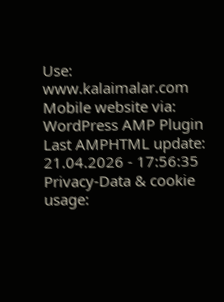Use:
www.kalaimalar.com
Mobile website via:
WordPress AMP Plugin
Last AMPHTML update:
21.04.2026 - 17:56:35
Privacy-Data & cookie usage: